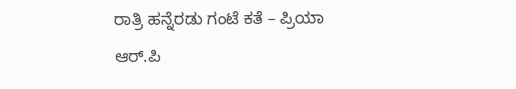ರಾತ್ರಿ ಹನ್ನೆರಡು ಗಂಟೆ ಕತೆ – ಪ್ರಿಯಾ ಆರ್.ಪಿ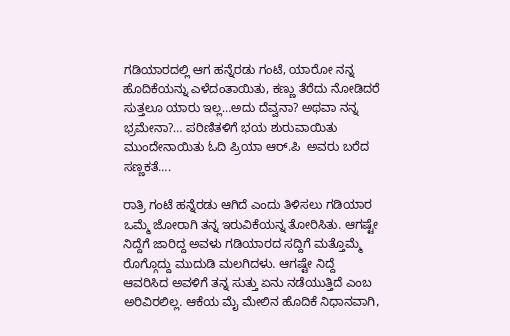ಗಡಿಯಾರದಲ್ಲಿ ಆಗ ಹನ್ನೆರಡು ಗಂಟೆ, ಯಾರೋ ನನ್ನ ಹೊದಿಕೆಯನ್ನು ಎಳೆದಂತಾಯಿತು, ಕಣ್ಣು ತೆರೆದು ನೋಡಿದರೆ ಸುತ್ತಲೂ ಯಾರು ಇಲ್ಲ…ಅದು ದೆವ್ವನಾ? ಅಥವಾ ನನ್ನ ಭ್ರಮೇನಾ?… ಪರಿಣಿತಳಿಗೆ ಭಯ ಶುರುವಾಯಿತು ಮುಂದೇನಾಯಿತು ಓದಿ ಪ್ರಿಯಾ ಆರ್.ಪಿ  ಅವರು ಬರೆದ ಸಣ್ಣಕತೆ….

ರಾತ್ರಿ ಗಂಟೆ ಹನ್ನೆರಡು ಆಗಿದೆ ಎಂದು ತಿಳಿಸಲು ಗಡಿಯಾರ ಒಮ್ಮೆ ಜೋರಾಗಿ ತನ್ನ ಇರುವಿಕೆಯನ್ನ ತೋರಿಸಿತು. ಆಗಷ್ಟೇ ನಿದ್ದೆಗೆ ಜಾರಿದ್ದ ಅವಳು ಗಡಿಯಾರದ ಸದ್ದಿಗೆ ಮತ್ತೊಮ್ಮೆ ರೊಗ್ಗೊದ್ದು ಮುದುಡಿ ಮಲಗಿದಳು. ಆಗಷ್ಟೇ ನಿದ್ದೆ ಆವರಿಸಿದ ಅವಳಿಗೆ ತನ್ನ ಸುತ್ತು ಏನು ನಡೆಯುತ್ತಿದೆ ಎಂಬ ಅರಿವಿರಲಿಲ್ಲ. ಆಕೆಯ ಮೈ ಮೇಲಿನ ಹೊದಿಕೆ ನಿಧಾನವಾಗಿ,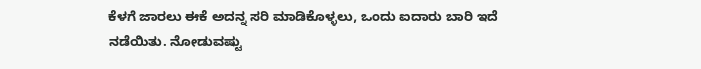ಕೆಳಗೆ ಜಾರಲು ಈಕೆ ಅದನ್ನ ಸರಿ ಮಾಡಿಕೊಳ್ಳಲು, ಒಂದು ಐದಾರು ಬಾರಿ ಇದೆ ನಡೆಯಿತು. ನೋಡುವಷ್ಟು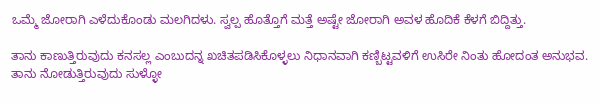ಒಮ್ಮೆ ಜೋರಾಗಿ ಎಳೆದುಕೊಂಡು ಮಲಗಿದಳು. ಸ್ವಲ್ಪ ಹೊತ್ತೊಗೆ ಮತ್ತೆ ಅಷ್ಟೇ ಜೋರಾಗಿ ಅವಳ ಹೊದಿಕೆ ಕೆಳಗೆ ಬಿದ್ದಿತ್ತು.

ತಾನು ಕಾಣುತ್ತಿರುವುದು ಕನಸಲ್ಲ ಎಂಬುದನ್ನ ಖಚಿತಪಡಿಸಿಕೊಳ್ಳಲು ನಿಧಾನವಾಗಿ ಕಣ್ಬಿಟ್ಟವಳಿಗೆ ಉಸಿರೇ ನಿಂತು ಹೋದಂತ ಅನುಭವ. ತಾನು ನೋಡುತ್ತಿರುವುದು ಸುಳ್ಳೋ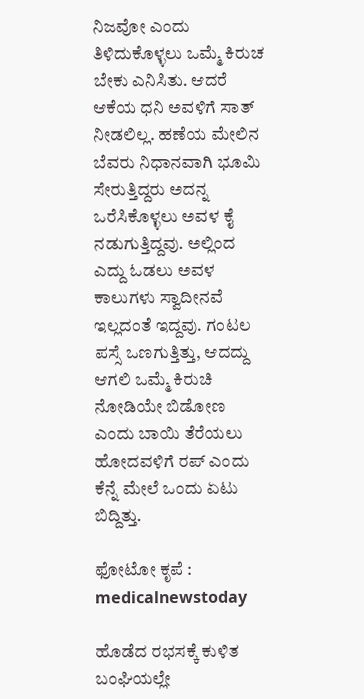ನಿಜವೋ ಎಂದು ತಿಳಿದುಕೊಳ್ಳಲು ಒಮ್ಮೆ ಕಿರುಚ ಬೇಕು ಎನಿಸಿತು. ಆದರೆ ಆಕೆಯ ಧನಿ ಅವಳಿಗೆ ಸಾತ್ ನೀಡಲಿಲ್ಲ. ಹಣೆಯ ಮೇಲಿನ ಬೆವರು ನಿಧಾನವಾಗಿ ಭೂಮಿ ಸೇರುತ್ತಿದ್ದರು ಅದನ್ನ ಒರೆಸಿಕೊಳ್ಳಲು ಅವಳ ಕೈ ನಡುಗುತ್ತಿದ್ದವು. ಅಲ್ಲಿಂದ ಎದ್ದು ಓಡಲು ಅವಳ ಕಾಲುಗಳು ಸ್ವಾದೀನವೆ ಇಲ್ಲದಂತೆ ಇದ್ದವು. ಗಂಟಲ ಪಸ್ಸೆ ಒಣಗುತ್ತಿತ್ತು, ಆದದ್ದು ಆಗಲಿ ಒಮ್ಮೆ ಕಿರುಚಿ ನೋಡಿಯೇ ಬಿಡೋಣ ಎಂದು ಬಾಯಿ ತೆರೆಯಲು ಹೋದವಳಿಗೆ ರಪ್ ಎಂದು ಕೆನ್ನೆ ಮೇಲೆ ಒಂದು ಏಟು ಬಿದ್ದಿತ್ತು.

ಫೋಟೋ ಕೃಪೆ : medicalnewstoday

ಹೊಡೆದ ರಭಸಕ್ಕೆ ಕುಳಿತ ಬಂಘಿಯಲ್ಲೇ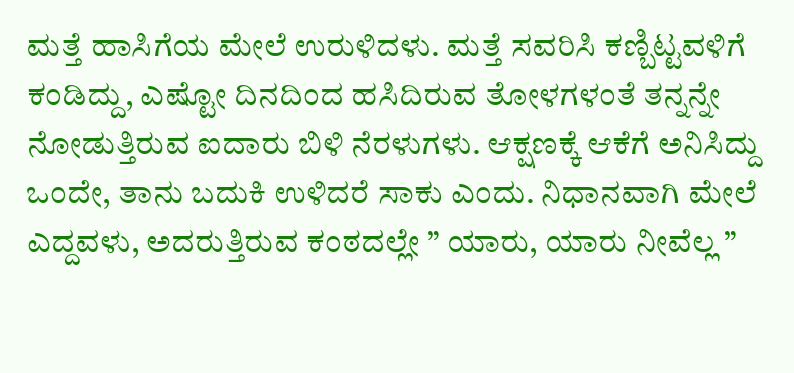ಮತ್ತೆ ಹಾಸಿಗೆಯ ಮೇಲೆ ಉರುಳಿದಳು. ಮತ್ತೆ ಸವರಿಸಿ ಕಣ್ಬಿಟ್ಟವಳಿಗೆ ಕಂಡಿದ್ದು, ಎಷ್ಟೋ ದಿನದಿಂದ ಹಸಿದಿರುವ ತೋಳಗಳಂತೆ ತನ್ನನ್ನೇ ನೋಡುತ್ತಿರುವ ಐದಾರು ಬಿಳಿ ನೆರಳುಗಳು. ಆಕ್ಷಣಕ್ಕೆ ಆಕೆಗೆ ಅನಿಸಿದ್ದು ಒಂದೇ, ತಾನು ಬದುಕಿ ಉಳಿದರೆ ಸಾಕು ಎಂದು. ನಿಧಾನವಾಗಿ ಮೇಲೆ ಎದ್ದವಳು, ಅದರುತ್ತಿರುವ ಕಂಠದಲ್ಲೇ ” ಯಾರು, ಯಾರು ನೀವೆಲ್ಲ ”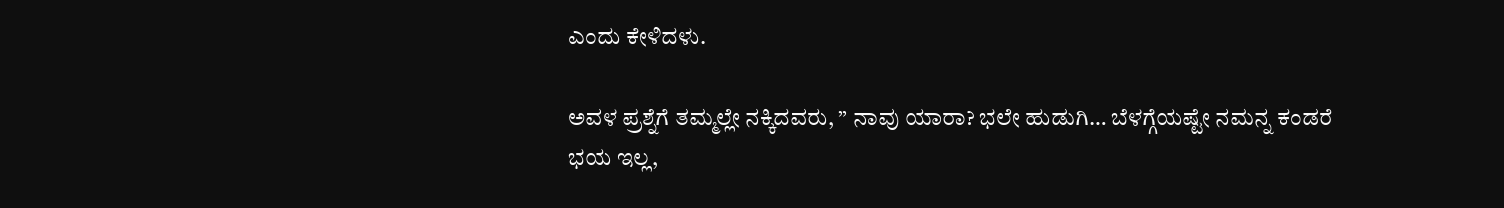ಎಂದು ಕೇಳಿದಳು.

ಅವಳ ಪ್ರಶ್ನೆಗೆ ತಮ್ಮಲ್ಲೇ ನಕ್ಕಿದವರು, ” ನಾವು ಯಾರಾ? ಭಲೇ ಹುಡುಗಿ… ಬೆಳಗ್ಗೆಯಷ್ಟೇ ನಮನ್ನ ಕಂಡರೆ ಭಯ ಇಲ್ಲ,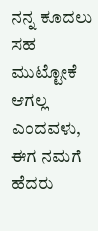ನನ್ನ ಕೂದಲು ಸಹ ಮುಟ್ಟೋಕೆ ಆಗಲ್ಲ ಎಂದವಳು, ಈಗ ನಮಗೆ ಹೆದರು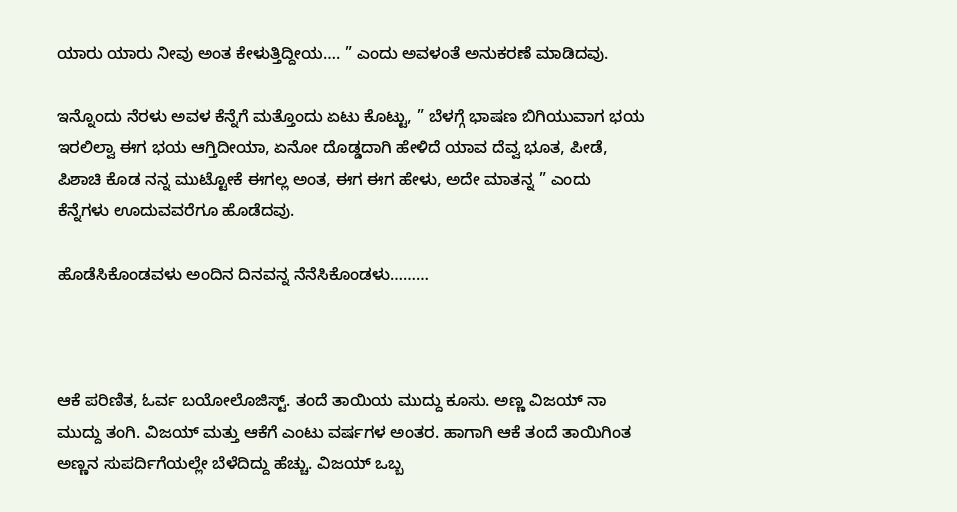ಯಾರು ಯಾರು ನೀವು ಅಂತ ಕೇಳುತ್ತಿದ್ದೀಯ…. ” ಎಂದು ಅವಳಂತೆ ಅನುಕರಣೆ ಮಾಡಿದವು.

ಇನ್ನೊಂದು ನೆರಳು ಅವಳ ಕೆನ್ನೆಗೆ ಮತ್ತೊಂದು ಏಟು ಕೊಟ್ಟು, ” ಬೆಳಗ್ಗೆ ಭಾಷಣ ಬಿಗಿಯುವಾಗ ಭಯ ಇರಲಿಲ್ವಾ ಈಗ ಭಯ ಆಗ್ತಿದೀಯಾ, ಏನೋ ದೊಡ್ಡದಾಗಿ ಹೇಳಿದೆ ಯಾವ ದೆವ್ವ ಭೂತ, ಪೀಡೆ, ಪಿಶಾಚಿ ಕೊಡ ನನ್ನ ಮುಟ್ಟೋಕೆ ಈಗಲ್ಲ ಅಂತ, ಈಗ ಈಗ ಹೇಳು, ಅದೇ ಮಾತನ್ನ ” ಎಂದು ಕೆನ್ನೆಗಳು ಊದುವವರೆಗೂ ಹೊಡೆದವು.

ಹೊಡೆಸಿಕೊಂಡವಳು ಅಂದಿನ ದಿನವನ್ನ ನೆನೆಸಿಕೊಂಡಳು………



ಆಕೆ ಪರಿಣಿತ, ಓರ್ವ ಬಯೋಲೊಜಿಸ್ಟ್. ತಂದೆ ತಾಯಿಯ ಮುದ್ದು ಕೂಸು. ಅಣ್ಣ ವಿಜಯ್ ನಾ ಮುದ್ದು ತಂಗಿ. ವಿಜಯ್ ಮತ್ತು ಆಕೆಗೆ ಎಂಟು ವರ್ಷಗಳ ಅಂತರ. ಹಾಗಾಗಿ ಆಕೆ ತಂದೆ ತಾಯಿಗಿಂತ ಅಣ್ಣನ ಸುಪರ್ದಿಗೆಯಲ್ಲೇ ಬೆಳೆದಿದ್ದು ಹೆಚ್ಚು. ವಿಜಯ್ ಒಬ್ಬ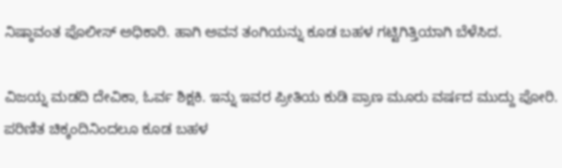ನಿಷ್ಠಾವಂತ ಪೊಲೀಸ್ ಅಧಿಕಾರಿ. ಹಾಗಿ ಅವನ ತಂಗಿಯನ್ನು ಕೂಡ ಬಹಳ ಗಟ್ಟಿಗಿತ್ತಿಯಾಗಿ ಬೆಳೆಸಿದ.

ವಿಜಯ್ನ ಮಡದಿ ದೇವಿಕಾ, ಓರ್ವ ಶಿಕ್ಷಕಿ. ಇನ್ನು ಇವರ ಪ್ರೀತಿಯ ಕುಡಿ ಪ್ರಾಣ ಮೂರು ವರ್ಷದ ಮುದ್ದು ಪೋರಿ. ಪರಿಣಿತ ಚಿಕ್ಕಂದಿನಿಂದಲೂ ಕೂಡ ಬಹಳ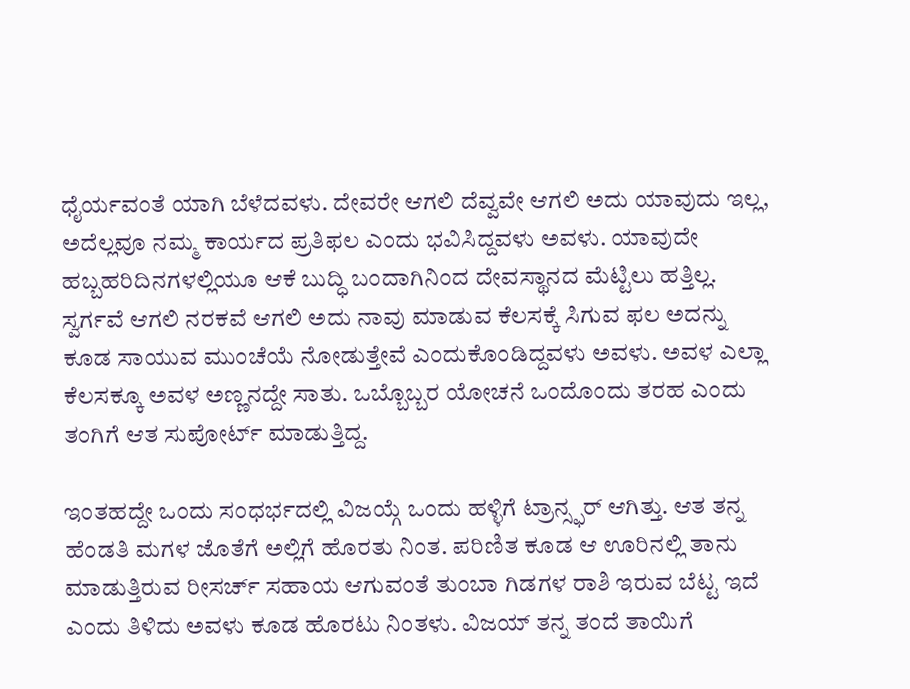ಧೈರ್ಯವಂತೆ ಯಾಗಿ ಬೆಳೆದವಳು. ದೇವರೇ ಆಗಲಿ ದೆವ್ವವೇ ಆಗಲಿ ಅದು ಯಾವುದು ಇಲ್ಲ, ಅದೆಲ್ಲವೂ ನಮ್ಮ ಕಾರ್ಯದ ಪ್ರತಿಫಲ ಎಂದು ಭವಿಸಿದ್ದವಳು ಅವಳು. ಯಾವುದೇ ಹಬ್ಬಹರಿದಿನಗಳಲ್ಲಿಯೂ ಆಕೆ ಬುದ್ಧಿ ಬಂದಾಗಿನಿಂದ ದೇವಸ್ಥಾನದ ಮೆಟ್ಟಿಲು ಹತ್ತಿಲ್ಲ. ಸ್ವರ್ಗವೆ ಆಗಲಿ ನರಕವೆ ಆಗಲಿ ಅದು ನಾವು ಮಾಡುವ ಕೆಲಸಕ್ಕೆ ಸಿಗುವ ಫಲ ಅದನ್ನು ಕೂಡ ಸಾಯುವ ಮುಂಚೆಯೆ ನೋಡುತ್ತೇವೆ ಎಂದುಕೊಂಡಿದ್ದವಳು ಅವಳು. ಅವಳ ಎಲ್ಲಾ ಕೆಲಸಕ್ಕೂ ಅವಳ ಅಣ್ಣನದ್ದೇ ಸಾತು. ಒಬ್ಬೊಬ್ಬರ ಯೋಚನೆ ಒಂದೊಂದು ತರಹ ಎಂದು ತಂಗಿಗೆ ಆತ ಸುಪೋರ್ಟ್ ಮಾಡುತ್ತಿದ್ದ.

ಇಂತಹದ್ದೇ ಒಂದು ಸಂಧರ್ಭದಲ್ಲಿ ವಿಜಯ್ಗೆ ಒಂದು ಹಳ್ಳಿಗೆ ಟ್ರಾನ್ಸ್ಫರ್ ಆಗಿತ್ತು. ಆತ ತನ್ನ ಹೆಂಡತಿ ಮಗಳ ಜೊತೆಗೆ ಅಲ್ಲಿಗೆ ಹೊರತು ನಿಂತ. ಪರಿಣಿತ ಕೂಡ ಆ ಊರಿನಲ್ಲಿ ತಾನು ಮಾಡುತ್ತಿರುವ ರೀಸರ್ಚ್ ಸಹಾಯ ಆಗುವಂತೆ ತುಂಬಾ ಗಿಡಗಳ ರಾಶಿ ಇರುವ ಬೆಟ್ಟ ಇದೆ ಎಂದು ತಿಳಿದು ಅವಳು ಕೂಡ ಹೊರಟು ನಿಂತಳು. ವಿಜಯ್ ತನ್ನ ತಂದೆ ತಾಯಿಗೆ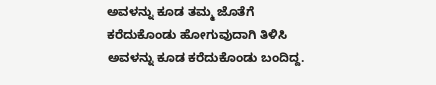ಅವಳನ್ನು ಕೂಡ ತಮ್ಮ ಜೊತೆಗೆ ಕರೆದುಕೊಂಡು ಹೋಗುವುದಾಗಿ ತಿಳಿಸಿ ಅವಳನ್ನು ಕೂಡ ಕರೆದುಕೊಂಡು ಬಂದಿದ್ದ.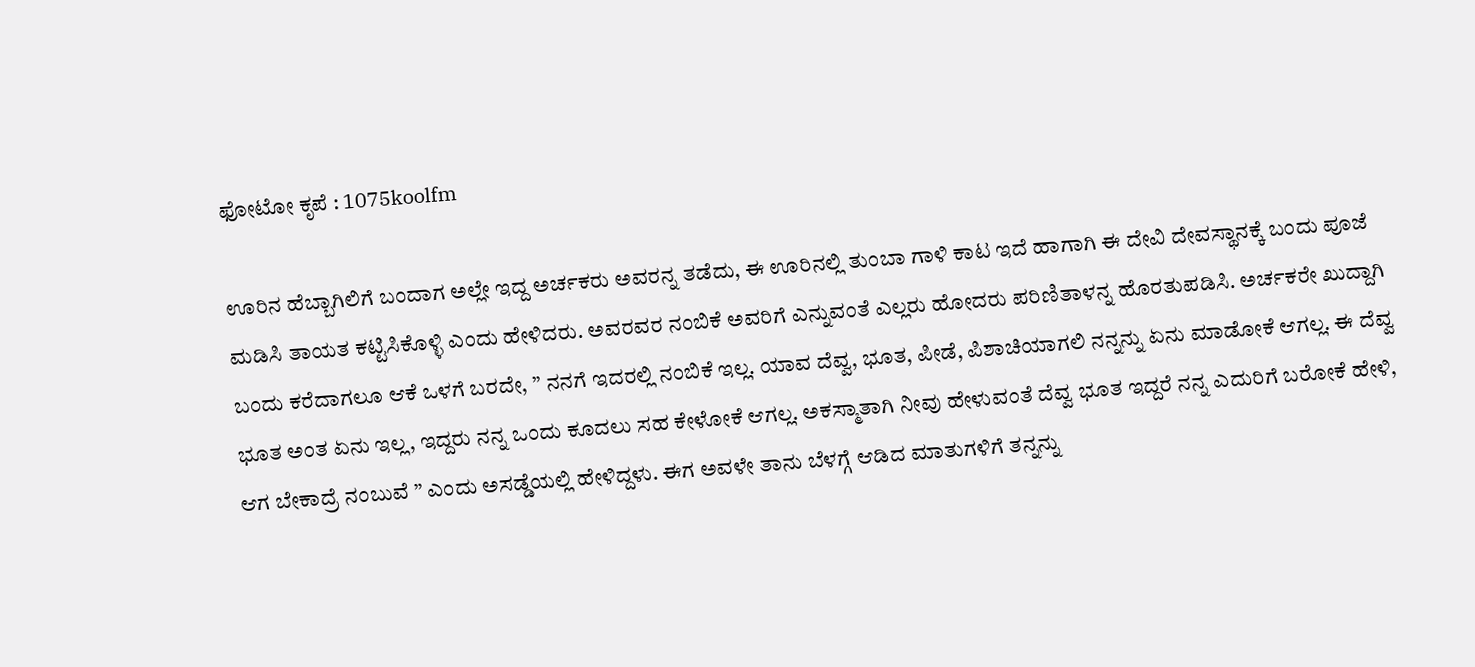ಫೋಟೋ ಕೃಪೆ : 1075koolfm

ಊರಿನ ಹೆಬ್ಬಾಗಿಲಿಗೆ ಬಂದಾಗ ಅಲ್ಲೇ ಇದ್ದ ಅರ್ಚಕರು ಅವರನ್ನ ತಡೆದು, ಈ ಊರಿನಲ್ಲಿ ತುಂಬಾ ಗಾಳಿ ಕಾಟ ಇದೆ ಹಾಗಾಗಿ ಈ ದೇವಿ ದೇವಸ್ಥಾನಕ್ಕೆ ಬಂದು ಪೂಜೆ ಮಡಿಸಿ ತಾಯತ ಕಟ್ಟಿಸಿಕೊಳ್ಳಿ ಎಂದು ಹೇಳಿದರು. ಅವರವರ ನಂಬಿಕೆ ಅವರಿಗೆ ಎನ್ನುವಂತೆ ಎಲ್ಲರು ಹೋದರು ಪರಿಣಿತಾಳನ್ನ ಹೊರತುಪಡಿಸಿ. ಅರ್ಚಕರೇ ಖುದ್ದಾಗಿ ಬಂದು ಕರೆದಾಗಲೂ ಆಕೆ ಒಳಗೆ ಬರದೇ, ” ನನಗೆ ಇದರಲ್ಲಿ ನಂಬಿಕೆ ಇಲ್ಲ. ಯಾವ ದೆವ್ವ, ಭೂತ, ಪೀಡೆ, ಪಿಶಾಚಿಯಾಗಲಿ ನನ್ನನ್ನು ಏನು ಮಾಡೋಕೆ ಆಗಲ್ಲ. ಈ ದೆವ್ವ ಭೂತ ಅಂತ ಏನು ಇಲ್ಲ, ಇದ್ದರು ನನ್ನ ಒಂದು ಕೂದಲು ಸಹ ಕೇಳೋಕೆ ಆಗಲ್ಲ. ಅಕಸ್ಮಾತಾಗಿ ನೀವು ಹೇಳುವಂತೆ ದೆವ್ವ ಭೂತ ಇದ್ದರೆ ನನ್ನ ಎದುರಿಗೆ ಬರೋಕೆ ಹೇಳಿ, ಆಗ ಬೇಕಾದ್ರೆ ನಂಬುವೆ ” ಎಂದು ಅಸಡ್ಡೆಯಲ್ಲಿ ಹೇಳಿದ್ದಳು. ಈಗ ಅವಳೇ ತಾನು ಬೆಳಗ್ಗೆ ಆಡಿದ ಮಾತುಗಳಿಗೆ ತನ್ನನ್ನು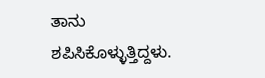ತಾನು ಶಪಿಸಿಕೊಳ್ಳುತ್ತಿದ್ದಳು.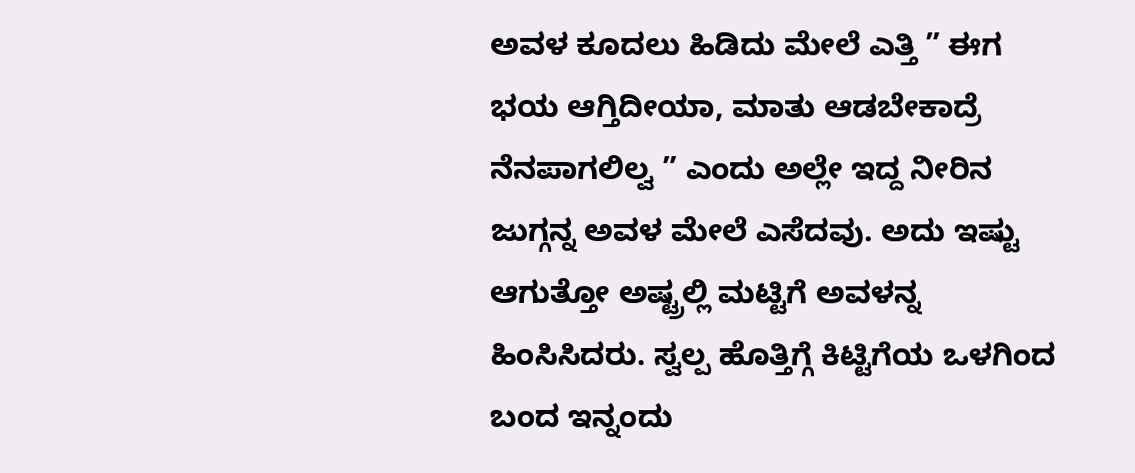ಅವಳ ಕೂದಲು ಹಿಡಿದು ಮೇಲೆ ಎತ್ತಿ ” ಈಗ ಭಯ ಆಗ್ತಿದೀಯಾ, ಮಾತು ಆಡಬೇಕಾದ್ರೆ ನೆನಪಾಗಲಿಲ್ವ ” ಎಂದು ಅಲ್ಲೇ ಇದ್ದ ನೀರಿನ ಜುಗ್ಗನ್ನ ಅವಳ ಮೇಲೆ ಎಸೆದವು. ಅದು ಇಷ್ಟು ಆಗುತ್ತೋ ಅಷ್ಟ್ರಲ್ಲಿ ಮಟ್ಟಿಗೆ ಅವಳನ್ನ ಹಿಂಸಿಸಿದರು. ಸ್ವಲ್ಪ ಹೊತ್ತಿಗ್ಗೆ ಕಿಟ್ಟಿಗೆಯ ಒಳಗಿಂದ ಬಂದ ಇನ್ನಂದು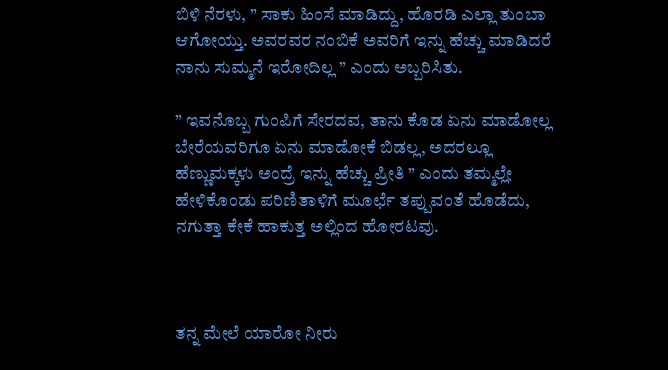ಬಿಳಿ ನೆರಳು, ” ಸಾಕು ಹಿಂಸೆ ಮಾಡಿದ್ದು, ಹೊರಡಿ ಎಲ್ಲಾ ತುಂಬಾ ಆಗೋಯ್ತು. ಅವರವರ ನಂಬಿಕೆ ಅವರಿಗೆ ಇನ್ನು ಹೆಚ್ಚು ಮಾಡಿದರೆ ನಾನು ಸುಮ್ಮನೆ ಇರೋದಿಲ್ಲ ” ಎಂದು ಅಬ್ಬರಿಸಿತು.

” ಇವನೊಬ್ಬ ಗುಂಪಿಗೆ ಸೇರದವ, ತಾನು ಕೊಡ ಏನು ಮಾಡೋಲ್ಲ ಬೇರೆಯವರಿಗೂ ಏನು ಮಾಡೋಕೆ ಬಿಡಲ್ಲ, ಅದರಲ್ಲೂ ಹೆಣ್ಣುಮಕ್ಕಳು ಅಂದ್ರೆ ಇನ್ನು ಹೆಚ್ಚು ಪ್ರೀತಿ ” ಎಂದು ತಮ್ಮಲ್ಲೇ ಹೇಳಿಕೊಂಡು ಪರಿಣಿತಾಳಿಗೆ ಮೂರ್ಛೆ ತಪ್ಪುವಂತೆ ಹೊಡೆದು, ನಗುತ್ತಾ ಕೇಕೆ ಹಾಕುತ್ತ ಅಲ್ಲಿಂದ ಹೋರಟವು.



ತನ್ನ ಮೇಲೆ ಯಾರೋ ನೀರು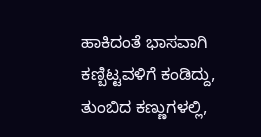ಹಾಕಿದಂತೆ ಭಾಸವಾಗಿ ಕಣ್ಬಿಟ್ಟವಳಿಗೆ ಕಂಡಿದ್ದು, ತುಂಬಿದ ಕಣ್ಣುಗಳಲ್ಲಿ,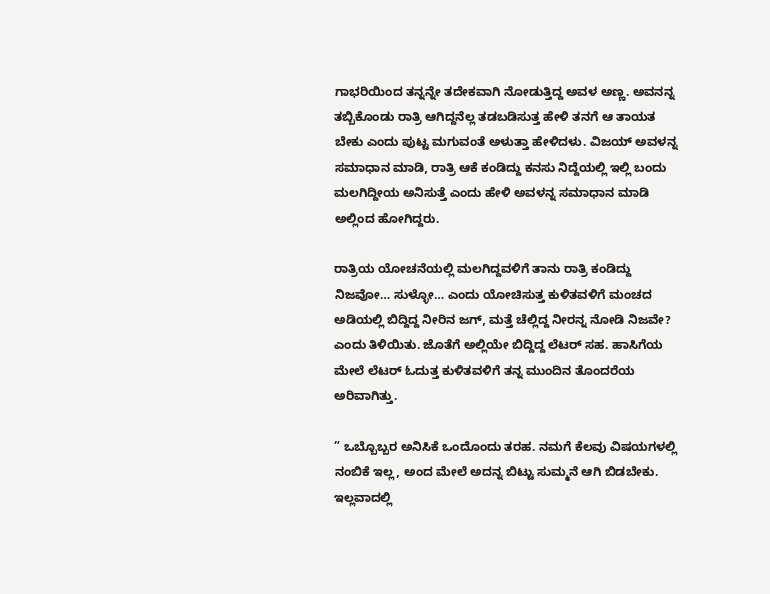ಗಾಭರಿಯಿಂದ ತನ್ನನ್ನೇ ತದೇಕವಾಗಿ ನೋಡುತ್ತಿದ್ದ ಅವಳ ಅಣ್ಣ. ಅವನನ್ನ ತಬ್ಬಿಕೊಂಡು ರಾತ್ರಿ ಆಗಿದ್ದನೆಲ್ಲ ತಡಬಡಿಸುತ್ತ ಹೇಳಿ ತನಗೆ ಆ ತಾಯತ ಬೇಕು ಎಂದು ಪುಟ್ಟ ಮಗುವಂತೆ ಅಳುತ್ತಾ ಹೇಳಿದಳು. ವಿಜಯ್ ಅವಳನ್ನ ಸಮಾಧಾನ ಮಾಡಿ, ರಾತ್ರಿ ಆಕೆ ಕಂಡಿದ್ದು ಕನಸು ನಿದ್ದೆಯಲ್ಲಿ ಇಲ್ಲಿ ಬಂದು ಮಲಗಿದ್ದೀಯ ಅನಿಸುತ್ತೆ ಎಂದು ಹೇಳಿ ಅವಳನ್ನ ಸಮಾಧಾನ ಮಾಡಿ ಅಲ್ಲಿಂದ ಹೋಗಿದ್ದರು.

ರಾತ್ರಿಯ ಯೋಚನೆಯಲ್ಲಿ ಮಲಗಿದ್ದವಳಿಗೆ ತಾನು ರಾತ್ರಿ ಕಂಡಿದ್ದು ನಿಜವೋ… ಸುಳ್ಳೋ… ಎಂದು ಯೋಚಿಸುತ್ತ ಕುಳಿತವಳಿಗೆ ಮಂಚದ ಅಡಿಯಲ್ಲಿ ಬಿದ್ದಿದ್ದ ನೀರಿನ ಜಗ್, ಮತ್ತೆ ಚೆಲ್ಲಿದ್ದ ನೀರನ್ನ ನೋಡಿ ನಿಜವೇ? ಎಂದು ತಿಳಿಯಿತು. ಜೊತೆಗೆ ಅಲ್ಲಿಯೇ ಬಿದ್ದಿದ್ದ ಲೆಟರ್ ಸಹ. ಹಾಸಿಗೆಯ ಮೇಲೆ ಲೆಟರ್ ಓದುತ್ತ ಕುಳಿತವಳಿಗೆ ತನ್ನ ಮುಂದಿನ ತೊಂದರೆಯ ಅರಿವಾಗಿತ್ತು.

” ಒಬ್ಬೊಬ್ಬರ ಅನಿಸಿಕೆ ಒಂದೊಂದು ತರಹ. ನಮಗೆ ಕೆಲವು ವಿಷಯಗಳಲ್ಲಿ ನಂಬಿಕೆ ಇಲ್ಲ, ಅಂದ ಮೇಲೆ ಅದನ್ನ ಬಿಟ್ಟು ಸುಮ್ಮನೆ ಆಗಿ ಬಿಡಬೇಕು. ಇಲ್ಲವಾದಲ್ಲಿ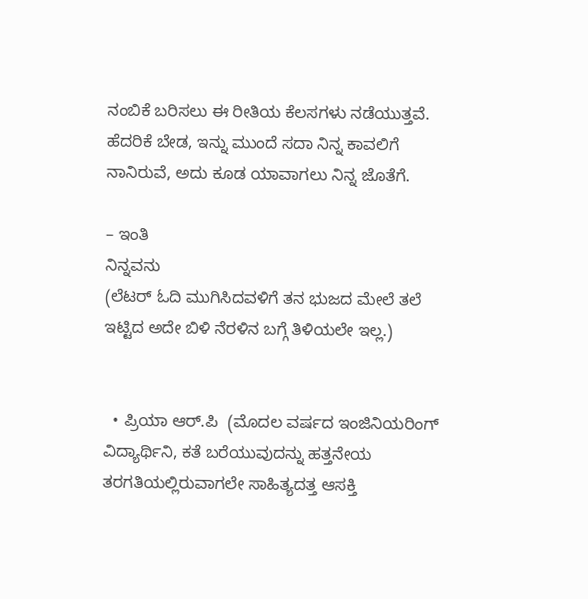ನಂಬಿಕೆ ಬರಿಸಲು ಈ ರೀತಿಯ ಕೆಲಸಗಳು ನಡೆಯುತ್ತವೆ. ಹೆದರಿಕೆ ಬೇಡ, ಇನ್ನು ಮುಂದೆ ಸದಾ ನಿನ್ನ ಕಾವಲಿಗೆ ನಾನಿರುವೆ, ಅದು ಕೂಡ ಯಾವಾಗಲು ನಿನ್ನ ಜೊತೆಗೆ.

– ಇಂತಿ
ನಿನ್ನವನು
(ಲೆಟರ್ ಓದಿ ಮುಗಿಸಿದವಳಿಗೆ ತನ ಭುಜದ ಮೇಲೆ ತಲೆ ಇಟ್ಟಿದ ಅದೇ ಬಿಳಿ ನೆರಳಿನ ಬಗ್ಗೆ ತಿಳಿಯಲೇ ಇಲ್ಲ.)


  • ಪ್ರಿಯಾ ಆರ್.ಪಿ  (ಮೊದಲ ವರ್ಷದ ಇಂಜಿನಿಯರಿಂಗ್ ವಿದ್ಯಾರ್ಥಿನಿ, ಕತೆ ಬರೆಯುವುದನ್ನು ಹತ್ತನೇಯ ತರಗತಿಯಲ್ಲಿರುವಾಗಲೇ ಸಾಹಿತ್ಯದತ್ತ ಆಸಕ್ತಿ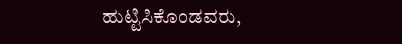ಹುಟ್ಟಿಸಿಕೊಂಡವರು,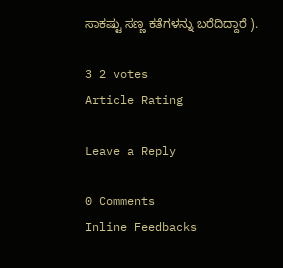ಸಾಕಷ್ಟು ಸಣ್ಣ ಕತೆಗಳನ್ನು ಬರೆದಿದ್ದಾರೆ ).

3 2 votes
Article Rating

Leave a Reply

0 Comments
Inline Feedbacks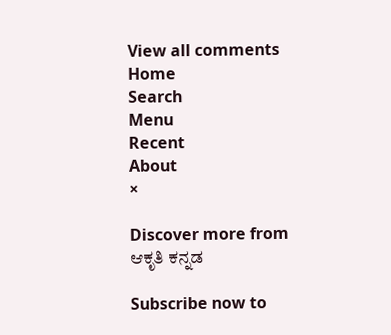View all comments
Home
Search
Menu
Recent
About
×

Discover more from ಆಕೃತಿ ಕನ್ನಡ

Subscribe now to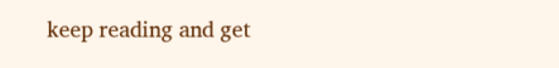keep reading and get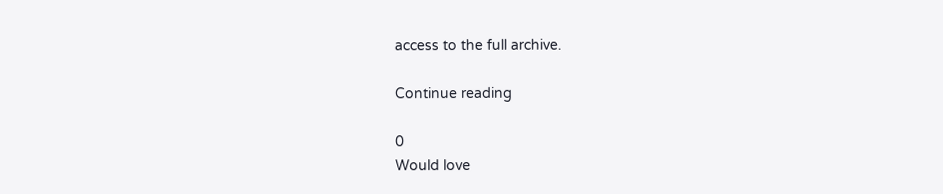access to the full archive.

Continue reading

0
Would love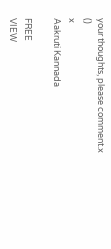your thoughts, please comment.x
()
x
Aakruti Kannada

FREE
VIEW